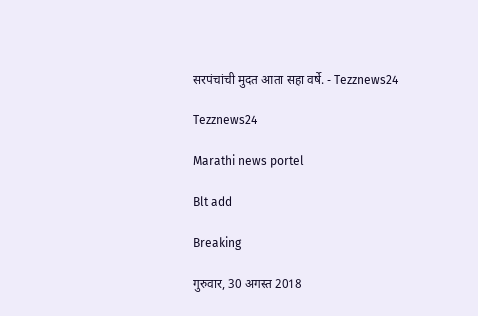सरपंचांची मुदत आता सहा वर्षे. - Tezznews24

Tezznews24

Marathi news portel

Blt add

Breaking

गुरुवार, 30 अगस्त 2018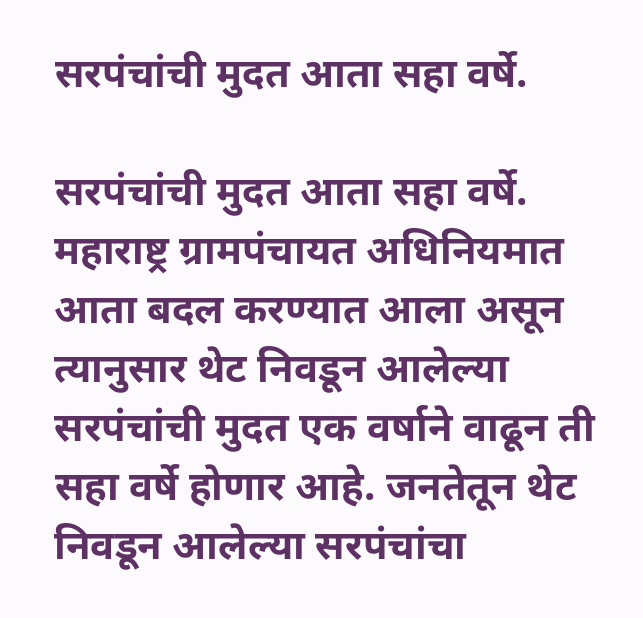सरपंचांची मुदत आता सहा वर्षे.

सरपंचांची मुदत आता सहा वर्षे.
महाराष्ट्र ग्रामपंचायत अधिनियमात आता बदल करण्यात आला असून त्यानुसार थेट निवडून आलेल्या सरपंचांची मुदत एक वर्षाने वाढून ती सहा वर्षे होणार आहे. जनतेतून थेट निवडून आलेल्या सरपंचांचा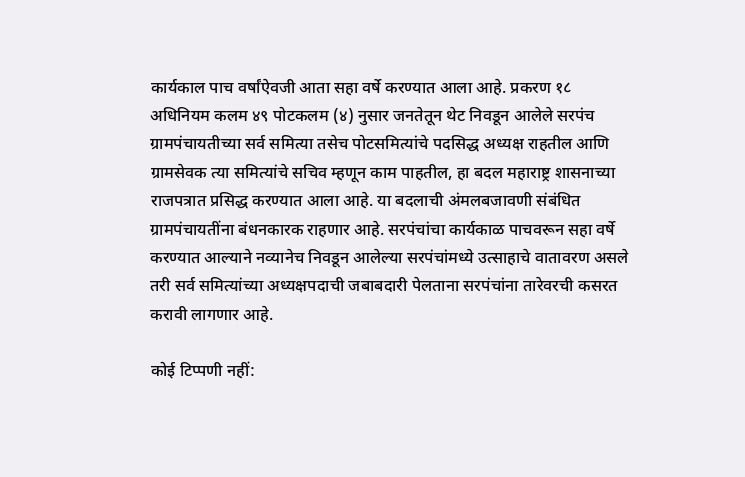कार्यकाल पाच वर्षांऐवजी आता सहा वर्षे करण्यात आला आहे. प्रकरण १८ अधिनियम कलम ४९ पोटकलम (४) नुसार जनतेतून थेट निवडून आलेले सरपंच ग्रामपंचायतीच्या सर्व समित्या तसेच पोटसमित्यांचे पदसिद्ध अध्यक्ष राहतील आणि ग्रामसेवक त्या समित्यांचे सचिव म्हणून काम पाहतील, हा बदल महाराष्ट्र शासनाच्या राजपत्रात प्रसिद्ध करण्यात आला आहे. या बदलाची अंमलबजावणी संबंधित ग्रामपंचायतींना बंधनकारक राहणार आहे. सरपंचांचा कार्यकाळ पाचवरून सहा वर्षे करण्यात आल्याने नव्यानेच निवडून आलेल्या सरपंचांमध्ये उत्साहाचे वातावरण असले तरी सर्व समित्यांच्या अध्यक्षपदाची जबाबदारी पेलताना सरपंचांना तारेवरची कसरत करावी लागणार आहे.

कोई टिप्पणी नहीं: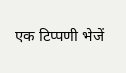एक टिप्पणी भेजें